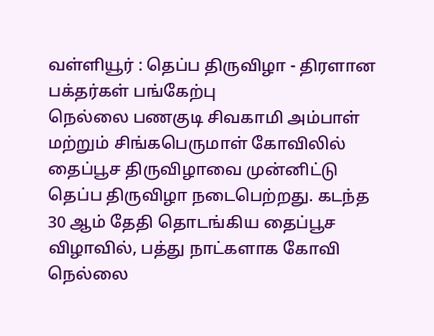வள்ளியூர் : தெப்ப திருவிழா - திரளான பக்தர்கள் பங்கேற்பு
நெல்லை பணகுடி சிவகாமி அம்பாள் மற்றும் சிங்கபெருமாள் கோவிலில் தைப்பூச திருவிழாவை முன்னிட்டு தெப்ப திருவிழா நடைபெற்றது. கடந்த 30 ஆம் தேதி தொடங்கிய தைப்பூச விழாவில், பத்து நாட்களாக கோவி
நெல்லை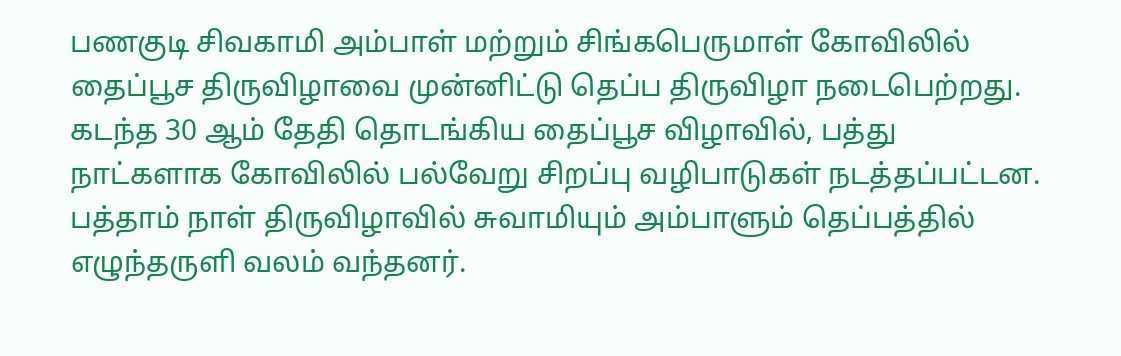பணகுடி சிவகாமி அம்பாள் மற்றும் சிங்கபெருமாள் கோவிலில் தைப்பூச திருவிழாவை முன்னிட்டு தெப்ப திருவிழா நடைபெற்றது. கடந்த 30 ஆம் தேதி தொடங்கிய தைப்பூச விழாவில், பத்து நாட்களாக கோவிலில் பல்வேறு சிறப்பு வழிபாடுகள் நடத்தப்பட்டன. பத்தாம் நாள் திருவிழாவில் சுவாமியும் அம்பாளும் தெப்பத்தில் எழுந்தருளி வலம் வந்தனர்.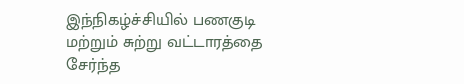இந்நிகழ்ச்சியில் பணகுடி மற்றும் சுற்று வட்டாரத்தை சேர்ந்த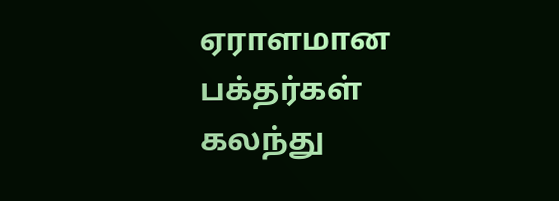ஏராளமான பக்தர்கள் கலந்து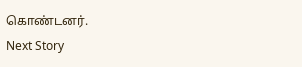கொண்டனர்.
Next Story